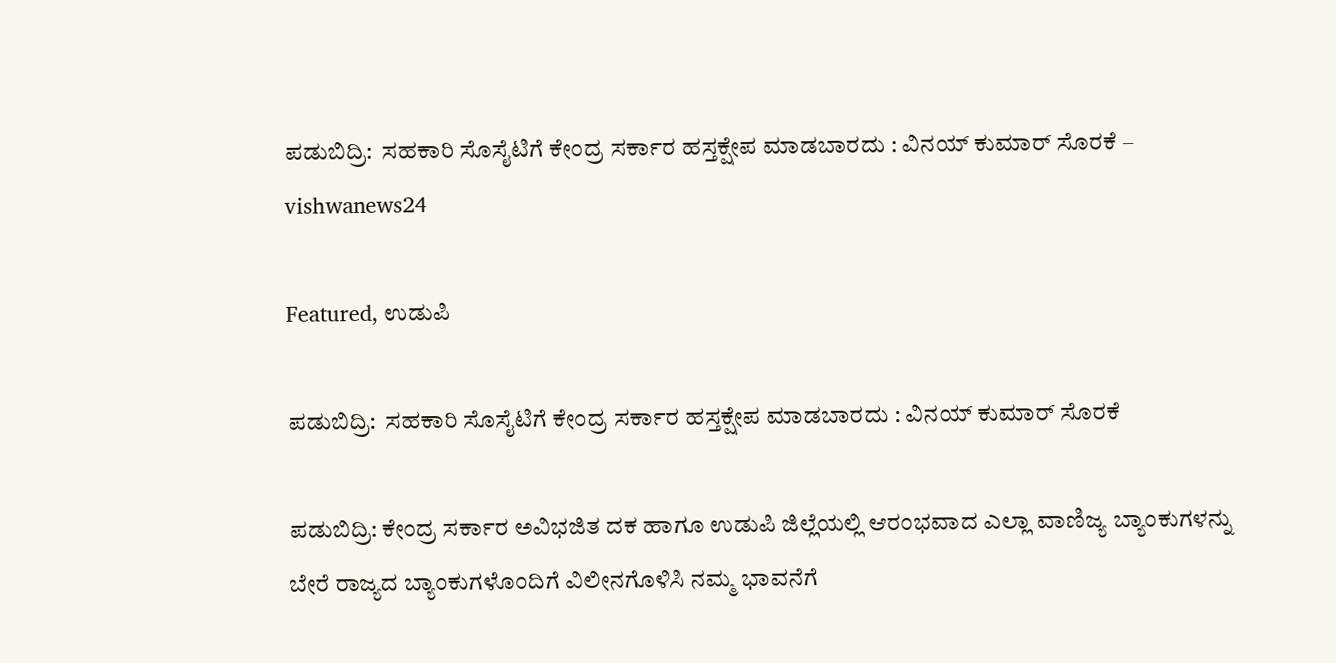ಪಡುಬಿದ್ರಿ:  ಸಹಕಾರಿ ಸೊಸೈಟಿಗೆ ಕೇಂದ್ರ ಸರ್ಕಾರ ಹಸ್ತಕ್ಷೇಪ ಮಾಡಬಾರದು : ವಿನಯ್ ಕುಮಾರ್ ಸೊರಕೆ – vishwanews24

Featured, ಉಡುಪಿ

ಪಡುಬಿದ್ರಿ:  ಸಹಕಾರಿ ಸೊಸೈಟಿಗೆ ಕೇಂದ್ರ ಸರ್ಕಾರ ಹಸ್ತಕ್ಷೇಪ ಮಾಡಬಾರದು : ವಿನಯ್ ಕುಮಾರ್ ಸೊರಕೆ

ಪಡುಬಿದ್ರಿ: ಕೇಂದ್ರ ಸರ್ಕಾರ ಅವಿಭಜಿತ ದಕ ಹಾಗೂ ಉಡುಪಿ ಜಿಲ್ಲೆಯಲ್ಲಿ ಆರಂಭವಾದ ಎಲ್ಲಾ ವಾಣಿಜ್ಯ ಬ್ಯಾಂಕುಗಳನ್ನು ಬೇರೆ ರಾಜ್ಯದ ಬ್ಯಾಂಕುಗಳೊಂದಿಗೆ ವಿಲೀನಗೊಳಿಸಿ ನಮ್ಮ ಭಾವನೆಗೆ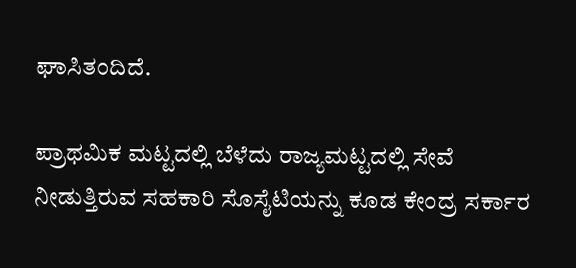ಘಾಸಿತಂದಿದೆ.

ಪ್ರಾಥಮಿಕ ಮಟ್ಟದಲ್ಲಿ ಬೆಳೆದು ರಾಜ್ಯಮಟ್ಟದಲ್ಲಿ ಸೇವೆ ನೀಡುತ್ತಿರುವ ಸಹಕಾರಿ ಸೊಸೈಟಿಯನ್ನು ಕೂಡ ಕೇಂದ್ರ ಸರ್ಕಾರ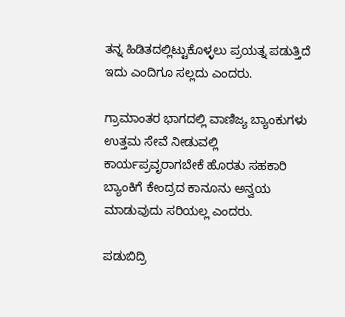ತನ್ನ ಹಿಡಿತದಲ್ಲಿಟ್ಟುಕೊಳ್ಳಲು ಪ್ರಯತ್ನ ಪಡುತ್ತಿದೆ ಇದು ಎಂದಿಗೂ ಸಲ್ಲದು ಎಂದರು.

ಗ್ರಾಮಾಂತರ ಭಾಗದಲ್ಲಿ ವಾಣಿಜ್ಯ ಬ್ಯಾಂಕುಗಳು ಉತ್ತಮ ಸೇವೆ ನೀಡುವಲ್ಲಿ ಕಾರ್ಯಪ್ರವೃರಾಗಬೇಕೆ ಹೊರತು ಸಹಕಾರಿ ಬ್ಯಾಂಕಿಗೆ ಕೇಂದ್ರದ ಕಾನೂನು ಅನ್ವಯ‌ ಮಾಡುವುದು ಸರಿಯಲ್ಲ ಎಂದರು.

ಪಡುಬಿದ್ರಿ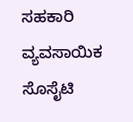ಸಹಕಾರಿ ವ್ಯವಸಾಯಿಕ ಸೊಸೈಟಿ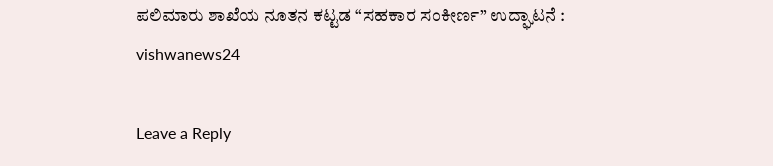ಪಲಿಮಾರು ಶಾಖೆಯ ನೂತನ ಕಟ್ಟಡ “ಸಹಕಾರ ಸಂಕೀರ್ಣ” ಉದ್ಘಾಟನೆ : vishwanews24

Leave a Reply